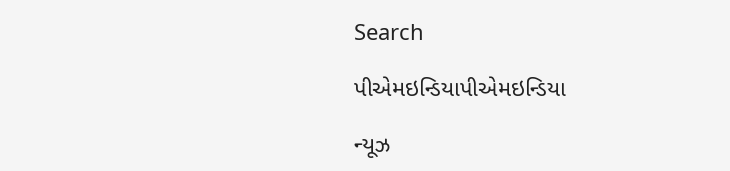Search

પીએમઇન્ડિયાપીએમઇન્ડિયા

ન્યૂઝ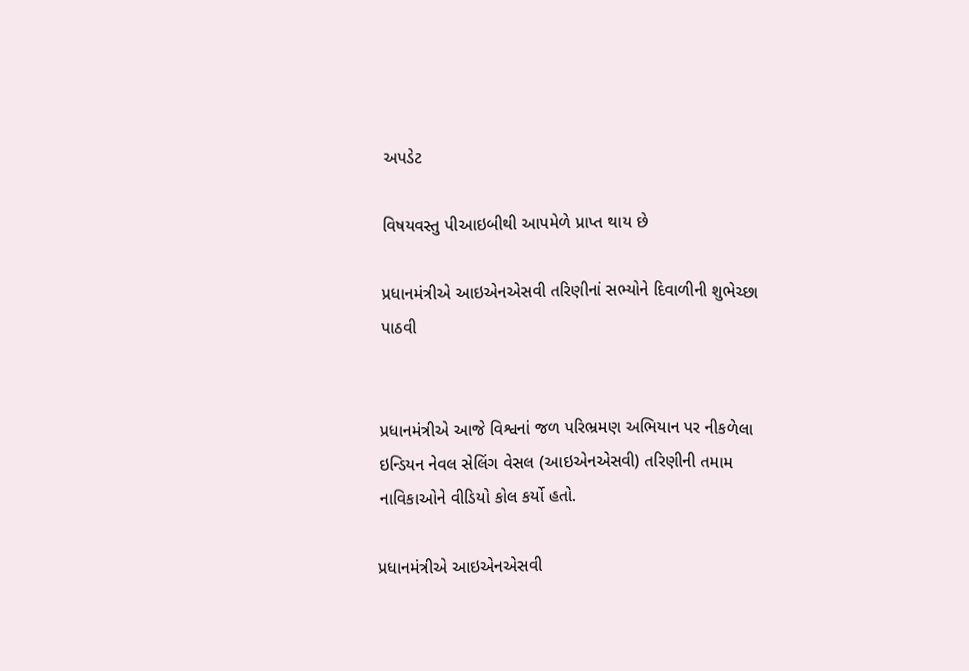અપડેટ

વિષયવસ્તુ પીઆઇબીથી આપમેળે પ્રાપ્ત થાય છે

પ્રધાનમંત્રીએ આઇએનએસવી તરિણીનાં સભ્યોને દિવાળીની શુભેચ્છા પાઠવી


પ્રધાનમંત્રીએ આજે વિશ્વનાં જળ પરિભ્રમણ અભિયાન પર નીકળેલા ઇન્ડિયન નેવલ સેલિંગ વેસલ (આઇએનએસવી) તરિણીની તમામ નાવિકાઓને વીડિયો કોલ કર્યો હતો.

પ્રધાનમંત્રીએ આઇએનએસવી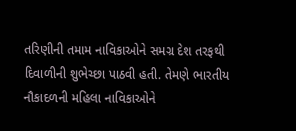તરિણીની તમામ નાવિકાઓને સમગ્ર દેશ તરફથી દિવાળીની શુભેચ્છા પાઠવી હતી. તેમણે ભારતીય નૌકાદળની મહિલા નાવિકાઓને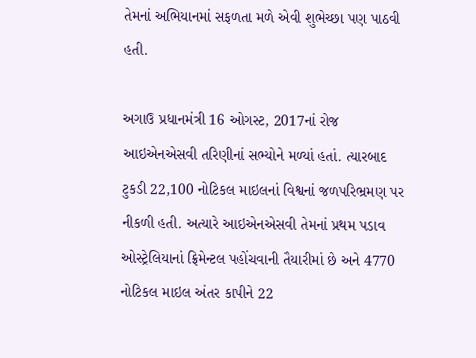તેમનાં અભિયાનમાં સફળતા મળે એવી શુભેચ્છા પણ પાઠવી હતી.

અગાઉ પ્રધાનમંત્રી 16 ઓગસ્ટ, 2017નાં રોજ આઇએનએસવી તરિણીનાં સભ્યોને મળ્યાં હતાં. ત્યારબાદ ટુકડી 22,100 નોટિકલ માઇલનાં વિશ્વનાં જળપરિભ્રમણ પર નીકળી હતી. અત્યારે આઇએનએસવી તેમનાં પ્રથમ પડાવ ઓસ્ટ્રેલિયાનાં ફ્રિમેન્ટલ પહોંચવાની તૈયારીમાં છે અને 4770 નોટિકલ માઇલ અંતર કાપીને 22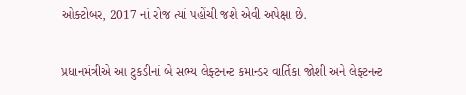ઓક્ટોબર, 2017 નાં રોજ ત્યાં પહોંચી જશે એવી અપેક્ષા છે.

પ્રધાનમંત્રીએ આ ટુકડીનાં બે સભ્ય લેફ્ટનન્ટ કમાન્ડર વાર્તિકા જોશી અને લેફ્ટનન્ટ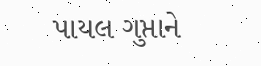પાયલ ગુપ્તાને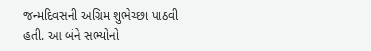જન્મદિવસની અગ્રિમ શુભેચ્છા પાઠવી હતી. આ બંને સભ્યોનો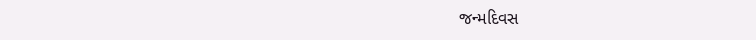જન્મદિવસ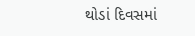થોડાં દિવસમાં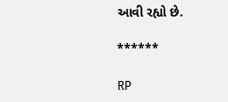આવી રહ્યો છે.

******

RP